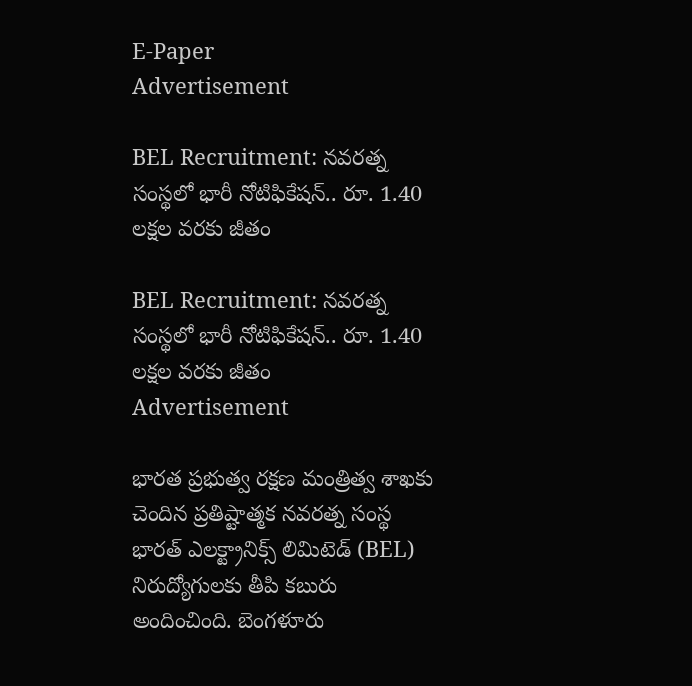E-Paper
Advertisement

BEL Recruitment: నవరత్న సంస్థలో భారీ నోటిఫికేషన్.. రూ. 1.40 లక్షల వరకు జీతం

BEL Recruitment: నవరత్న సంస్థలో భారీ నోటిఫికేషన్.. రూ. 1.40 లక్షల వరకు జీతం
Advertisement

భారత ప్రభుత్వ రక్షణ మంత్రిత్వ శాఖకు చెందిన ప్రతిష్టాత్మక నవరత్న సంస్థ భారత్ ఎలక్ట్రానిక్స్ లిమిటెడ్ (BEL) నిరుద్యోగులకు తీపి కబురు అందించింది. బెంగళూరు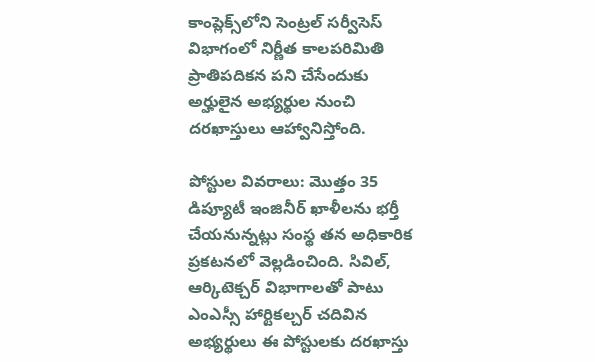కాంప్లెక్స్‌లోని సెంట్రల్ సర్వీసెస్ విభాగంలో నిర్ణీత కాలపరిమితి ప్రాతిపదికన పని చేసేందుకు అర్హులైన అభ్యర్థుల నుంచి దరఖాస్తులు ఆహ్వానిస్తోంది.

పోస్టుల వివరాలు: మొత్తం 35 డిప్యూటీ ఇంజినీర్ ఖాళీలను భర్తీ చేయనున్నట్లు సంస్థ తన అధికారిక ప్రకటనలో వెల్లడించింది. సివిల్, ఆర్కిటెక్చర్ విభాగాలతో పాటు ఎంఎస్సీ హార్టికల్చర్ చదివిన అభ్యర్థులు ఈ పోస్టులకు దరఖాస్తు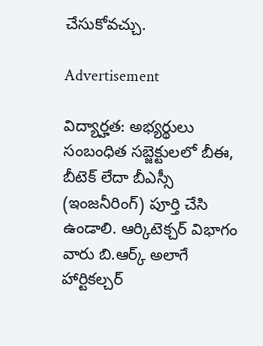చేసుకోవచ్చు.

Advertisement

విద్యార్హత: అభ్యర్థులు సంబంధిత సబ్జెక్టులలో బీఈ, బీటెక్ లేదా బీఎస్సీ (ఇంజనీరింగ్) పూర్తి చేసి ఉండాలి. ఆర్కిటెక్చర్ విభాగం వారు బి.ఆర్క్ అలాగే హార్టికల్చర్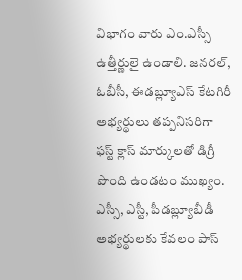విభాగం వారు ఎం.ఎస్సీ ఉత్తీర్ణులై ఉండాలి. జనరల్, ఓబీసీ, ఈడబ్ల్యూఎస్ కేటగిరీ అభ్యర్థులు తప్పనిసరిగా ఫస్ట్ క్లాస్ మార్కులతో డిగ్రీ పొంది ఉండటం ముఖ్యం. ఎస్సీ, ఎస్టీ, పీడబ్ల్యూబీడీ అభ్యర్థులకు కేవలం పాస్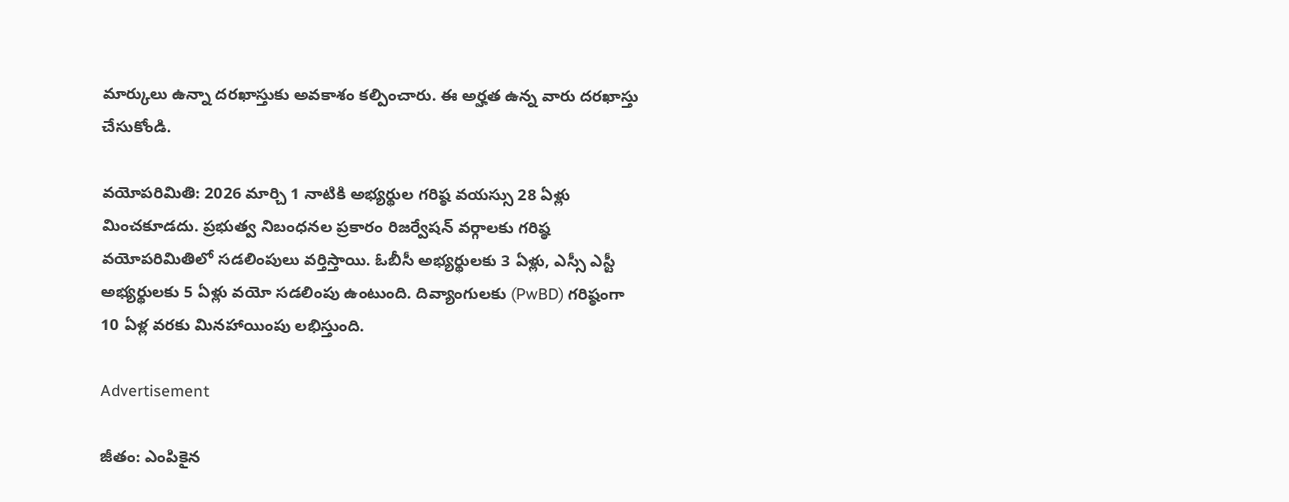మార్కులు ఉన్నా దరఖాస్తుకు అవకాశం కల్పించారు. ఈ అర్హత ఉన్న వారు దరఖాస్తు చేసుకోండి.

వయోపరిమితి: 2026 మార్చి 1 నాటికి అభ్యర్థుల గరిష్ఠ వయస్సు 28 ఏళ్లు మించకూడదు. ప్రభుత్వ నిబంధనల ప్రకారం రిజర్వేషన్ వర్గాలకు గరిష్ఠ వయోపరిమితిలో సడలింపులు వర్తిస్తాయి. ఓబీసీ అభ్యర్థులకు 3 ఏళ్లు, ఎస్సీ ఎస్టీ అభ్యర్థులకు 5 ఏళ్లు వయో సడలింపు ఉంటుంది. దివ్యాంగులకు (PwBD) గరిష్ఠంగా 10 ఏళ్ల వరకు మినహాయింపు లభిస్తుంది.

Advertisement

జీతం: ఎంపికైన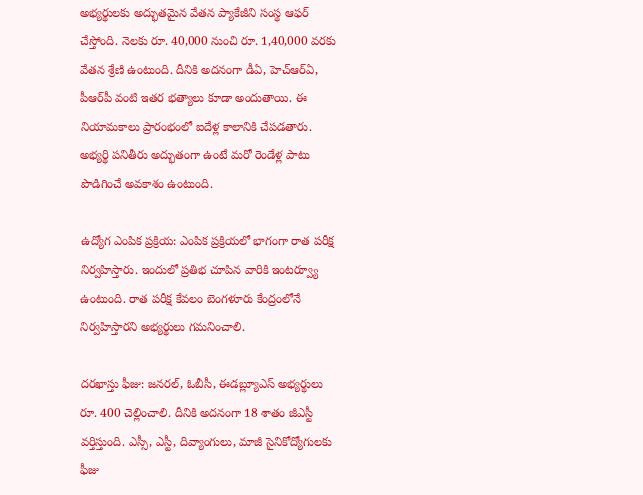అభ్యర్థులకు అద్భుతమైన వేతన ప్యాకేజీని సంస్థ ఆఫర్ చేస్తోంది. నెలకు రూ. 40,000 నుంచి రూ. 1,40,000 వరకు వేతన శ్రేణి ఉంటుంది. దీనికి అదనంగా డీఏ, హెచ్‌ఆర్‌ఏ, పీఆర్‌పీ వంటి ఇతర భత్యాలు కూడా అందుతాయి. ఈ నియామకాలు ప్రారంభంలో ఐదేళ్ల కాలానికి చేపడతారు. అభ్యర్థి పనితీరు అద్భుతంగా ఉంటే మరో రెండేళ్ల పాటు పొడిగించే అవకాశం ఉంటుంది.

ఉద్యోగ ఎంపిక ప్రక్రియ: ఎంపిక ప్రక్రియలో భాగంగా రాత పరీక్ష నిర్వహిస్తారు. ఇందులో ప్రతిభ చూపిన వారికి ఇంటర్వ్యూ ఉంటుంది. రాత పరీక్ష కేవలం బెంగళూరు కేంద్రంలోనే నిర్వహిస్తారని అభ్యర్థులు గమనించాలి.

దరఖాస్తు ఫీజు: జనరల్, ఓబీసీ, ఈడబ్ల్యూఎస్ అభ్యర్థులు రూ. 400 చెల్లించాలి. దీనికి అదనంగా 18 శాతం జీఎస్టీ వర్తిస్తుంది. ఎస్సీ, ఎస్టీ, దివ్యాంగులు, మాజీ సైనికోద్యోగులకు ఫీజు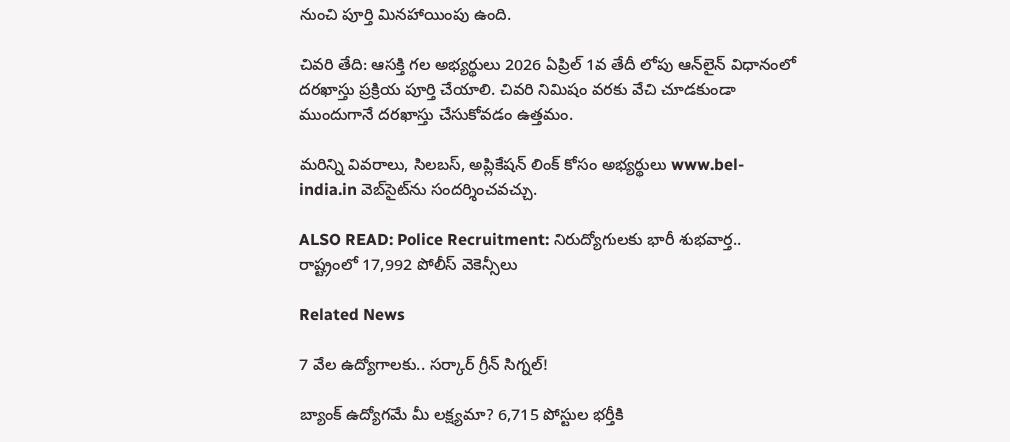నుంచి పూర్తి మినహాయింపు ఉంది.

చివరి తేది: ఆసక్తి గల అభ్యర్థులు 2026 ఏప్రిల్ 1వ తేదీ లోపు ఆన్‌లైన్ విధానంలో దరఖాస్తు ప్రక్రియ పూర్తి చేయాలి. చివరి నిమిషం వరకు వేచి చూడకుండా ముందుగానే దరఖాస్తు చేసుకోవడం ఉత్తమం.

మరిన్ని వివరాలు, సిలబస్, అప్లికేషన్ లింక్ కోసం అభ్యర్థులు www.bel-india.in వెబ్‌సైట్‌ను సందర్శించవచ్చు.

ALSO READ: Police Recruitment: నిరుద్యోగులకు భారీ శుభవార్త.. రాష్ట్రంలో 17,992 పోలీస్ వెకెన్సీలు

Related News

7 వేల ఉద్యోగాలకు.. సర్కార్ గ్రీన్ సిగ్నల్!

బ్యాంక్ ఉద్యోగమే మీ లక్ష్యమా? 6,715 పోస్టుల భర్తీకి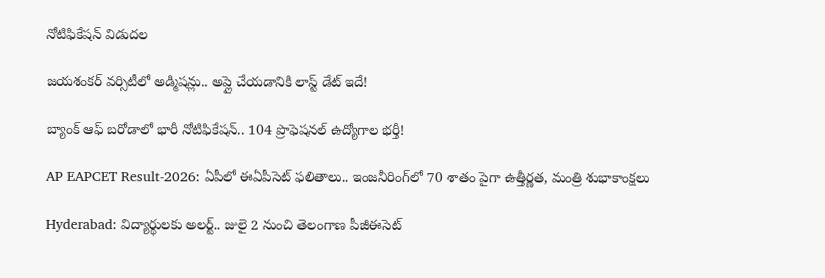నోటిఫికేషన్ విడుదల

జయశంకర్ వర్సిటీలో అడ్మిషన్లు.. అప్లై చేయడానికి లాస్ట్ డేట్ ఇదే!

బ్యాంక్ ఆఫ్ బరోడాలో భారీ నోటిఫికేషన్.. 104 ప్రొఫెషనల్ ఉద్యోగాల భర్తీ!

AP EAPCET Result-2026: ఏపీలో ఈఏపీసెట్ ఫలితాలు.. ఇంజనీరింగ్‌లో 70 శాతం పైగా ఉత్తీర్ణత, మంత్రి శుభాకాంక్షలు

Hyderabad: విద్యార్థులకు అలర్ట్.. జులై 2 నుంచి తెలంగాణ పీజీఈసెట్‌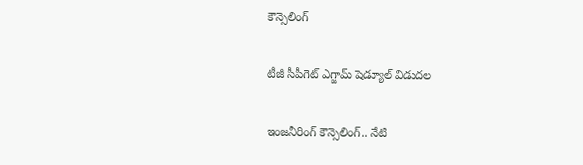కౌన్సెలింగ్

టీజీ సీపీగెట్ ఎగ్జామ్ షెడ్యూల్ విడుదల

ఇంజనీరింగ్ కౌన్సెలింగ్.. నేటి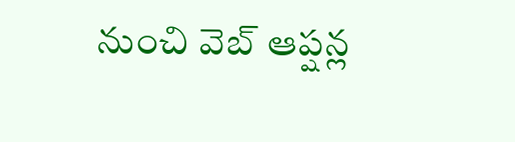నుంచి వెబ్ ఆప్షన్ల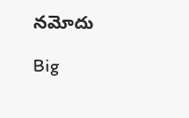నమోదు

Big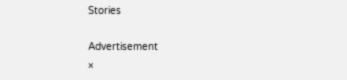Stories

Advertisement
×